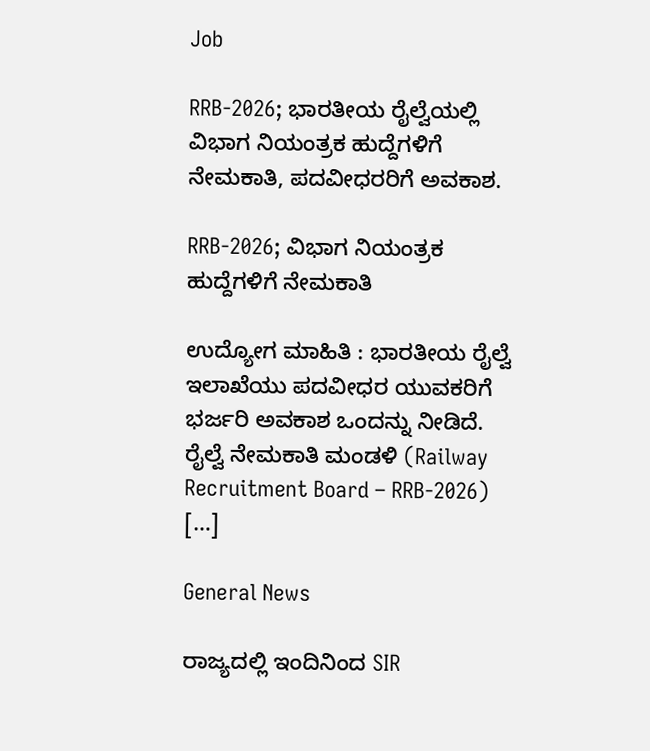Job

RRB-2026; ಭಾರತೀಯ ರೈಲ್ವೆಯಲ್ಲಿ ವಿಭಾಗ ನಿಯಂತ್ರಕ ಹುದ್ದೆಗಳಿಗೆ ನೇಮಕಾತಿ, ಪದವೀಧರರಿಗೆ ಅವಕಾಶ.

RRB-2026; ವಿಭಾಗ ನಿಯಂತ್ರಕ ಹುದ್ದೆಗಳಿಗೆ ನೇಮಕಾತಿ

ಉದ್ಯೋಗ ಮಾಹಿತಿ : ಭಾರತೀಯ ರೈಲ್ವೆ ಇಲಾಖೆಯು ಪದವೀಧರ ಯುವಕರಿಗೆ ಭರ್ಜರಿ ಅವಕಾಶ ಒಂದನ್ನು ನೀಡಿದೆ. ರೈಲ್ವೆ ನೇಮಕಾತಿ ಮಂಡಳಿ (Railway Recruitment Board – RRB-2026) […]

General News

ರಾಜ್ಯದಲ್ಲಿ ಇಂದಿನಿಂದ SIR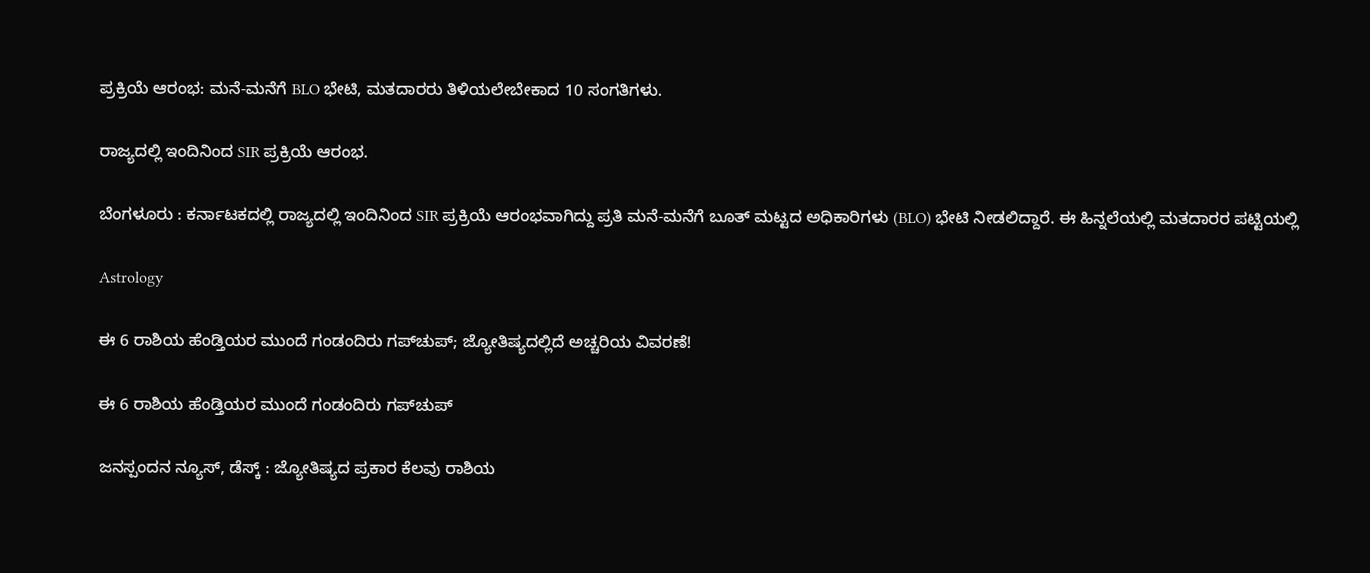ಪ್ರಕ್ರಿಯೆ ಆರಂಭ: ಮನೆ-ಮನೆಗೆ BLO ಭೇಟಿ, ಮತದಾರರು ತಿಳಿಯಲೇಬೇಕಾದ 10 ಸಂಗತಿಗಳು.

ರಾಜ್ಯದಲ್ಲಿ ಇಂದಿನಿಂದ SIR ಪ್ರಕ್ರಿಯೆ ಆರಂಭ.

ಬೆಂಗಳೂರು : ಕರ್ನಾಟಕದಲ್ಲಿ ರಾಜ್ಯದಲ್ಲಿ ಇಂದಿನಿಂದ SIR ಪ್ರಕ್ರಿಯೆ ಆರಂಭವಾಗಿದ್ದು ಪ್ರತಿ ಮನೆ-ಮನೆಗೆ ಬೂತ್ ಮಟ್ಟದ ಅಧಿಕಾರಿಗಳು (BLO) ಭೇಟಿ ನೀಡಲಿದ್ದಾರೆ. ಈ ಹಿನ್ನಲೆಯಲ್ಲಿ ಮತದಾರರ ಪಟ್ಟಿಯಲ್ಲಿ

Astrology

ಈ 6 ರಾಶಿಯ ಹೆಂಡ್ತಿಯರ ಮುಂದೆ ಗಂಡಂದಿರು ಗಪ್‌ಚುಪ್; ಜ್ಯೋತಿಷ್ಯದಲ್ಲಿದೆ ಅಚ್ಚರಿಯ ವಿವರಣೆ!

ಈ 6 ರಾಶಿಯ ಹೆಂಡ್ತಿಯರ ಮುಂದೆ ಗಂಡಂದಿರು ಗಪ್‌ಚುಪ್

ಜನಸ್ಪಂದನ ನ್ಯೂಸ್‌, ಡೆಸ್ಕ್‌ : ಜ್ಯೋತಿಷ್ಯದ ಪ್ರಕಾರ ಕೆಲವು ರಾಶಿಯ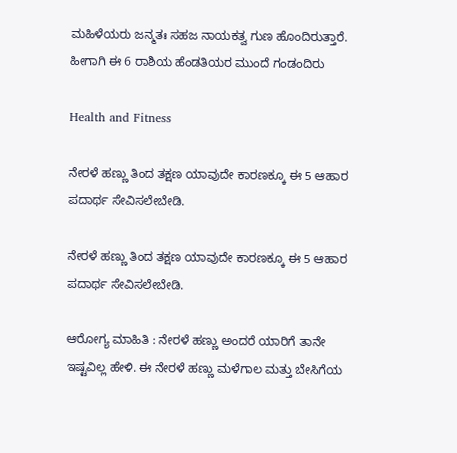ಮಹಿಳೆಯರು ಜನ್ಮತಃ ಸಹಜ ನಾಯಕತ್ವ ಗುಣ ಹೊಂದಿರುತ್ತಾರೆ. ಹೀಗಾಗಿ ಈ 6 ರಾಶಿಯ ಹೆಂಡತಿಯರ ಮುಂದೆ ಗಂಡಂದಿರು

Health and Fitness

ನೇರಳೆ ಹಣ್ಣು ತಿಂದ ತಕ್ಷಣ ಯಾವುದೇ ಕಾರಣಕ್ಕೂ ಈ 5 ಆಹಾರ ಪದಾರ್ಥ ಸೇವಿಸಲೇಬೇಡಿ.

ನೇರಳೆ ಹಣ್ಣು ತಿಂದ ತಕ್ಷಣ ಯಾವುದೇ ಕಾರಣಕ್ಕೂ ಈ 5 ಆಹಾರ ಪದಾರ್ಥ ಸೇವಿಸಲೇಬೇಡಿ.

ಆರೋಗ್ಯ ಮಾಹಿತಿ : ನೇರಳೆ ಹಣ್ಣು ಅಂದರೆ ಯಾರಿಗೆ ತಾನೇ ಇಷ್ಟವಿಲ್ಲ ಹೇಳಿ. ಈ ನೇರಳೆ ಹಣ್ಣು ಮಳೆಗಾಲ ಮತ್ತು ಬೇಸಿಗೆಯ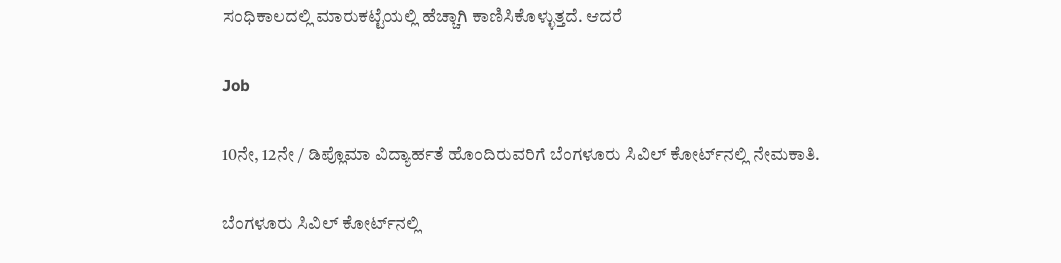ಸಂಧಿಕಾಲದಲ್ಲಿ ಮಾರುಕಟ್ಟೆಯಲ್ಲಿ ಹೆಚ್ಚಾಗಿ ಕಾಣಿಸಿಕೊಳ್ಳುತ್ತದೆ. ಆದರೆ

Job

10ನೇ, 12ನೇ / ಡಿಪ್ಲೊಮಾ ವಿದ್ಯಾರ್ಹತೆ ಹೊಂದಿರುವರಿಗೆ ಬೆಂಗಳೂರು ಸಿವಿಲ್ ಕೋರ್ಟ್‌ನಲ್ಲಿ ನೇಮಕಾತಿ.

ಬೆಂಗಳೂರು ಸಿವಿಲ್ ಕೋರ್ಟ್‌ನಲ್ಲಿ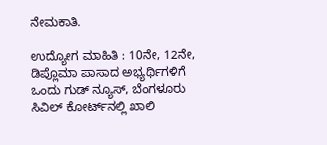ನೇಮಕಾತಿ.

ಉದ್ಯೋಗ ಮಾಹಿತಿ : 10ನೇ, 12ನೇ, ಡಿಪ್ಲೊಮಾ ಪಾಸಾದ ಅಭ್ಯರ್ಥಿಗಳಿಗೆ ಒಂದು ಗುಡ್‌ ನ್ಯೂಸ್‌, ಬೆಂಗಳೂರು ಸಿವಿಲ್ ಕೋರ್ಟ್‌ನಲ್ಲಿ ಖಾಲಿ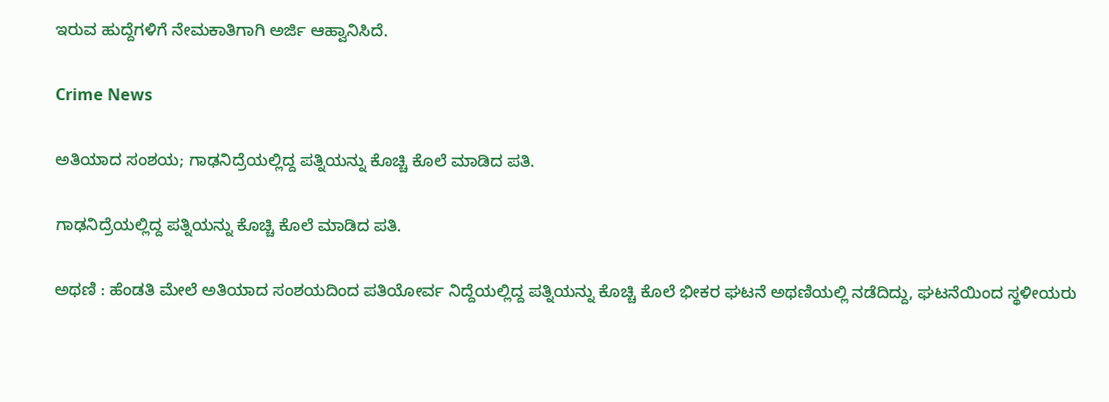ಇರುವ ಹುದ್ದೆಗಳಿಗೆ ನೇಮಕಾತಿಗಾಗಿ ಅರ್ಜಿ ಆಹ್ವಾನಿಸಿದೆ.

Crime News

ಅತಿಯಾದ ಸಂಶಯ; ಗಾಢನಿದ್ರೆಯಲ್ಲಿದ್ದ ಪತ್ನಿಯನ್ನು ಕೊಚ್ಚಿ ಕೊಲೆ ಮಾಡಿದ ಪತಿ.

ಗಾಢನಿದ್ರೆಯಲ್ಲಿದ್ದ ಪತ್ನಿಯನ್ನು ಕೊಚ್ಚಿ ಕೊಲೆ ಮಾಡಿದ ಪತಿ.

ಅಥಣಿ : ಹೆಂಡತಿ ಮೇಲೆ ಅತಿಯಾದ ಸಂಶಯದಿಂದ ಪತಿಯೋರ್ವ ನಿದ್ದೆಯಲ್ಲಿದ್ದ ಪತ್ನಿಯನ್ನು ಕೊಚ್ಚಿ ಕೊಲೆ ಭೀಕರ ಘಟನೆ ಅಥಣಿಯಲ್ಲಿ ನಡೆದಿದ್ದು, ಘಟನೆಯಿಂದ ಸ್ಥಳೀಯರು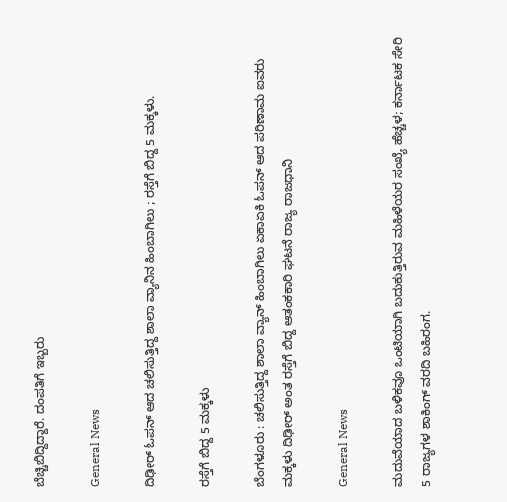ಬೆಚ್ಚಿಬಿದ್ದಿದ್ದಾರೆ. ದಂಪತಿಗೆ ಇಬ್ಬರು

General News

ದಿಢೀರ್ ಓಪನ್ ಆದ ಚಲಿಸುತ್ತಿದ್ದ ಶಾಲಾ ವ್ಯಾನಿನ ಹಿಂಬಾಗಿಲು ; ರಸ್ತೆಗೆ ಬಿದ್ದ 5 ಮಕ್ಕಳು.

ರಸ್ತೆಗೆ ಬಿದ್ದ 5 ಮಕ್ಕಳು

ಬೆಂಗಳೂರು : ಚಲಿಸುತ್ತಿದ್ದ ಶಾಲಾ ವ್ಯಾನ್‌ ಹಿಂಬಾಗಿಲು ಏಕಾಏಕಿ ಓಪನ್ ಆದ ಪರಿಣಾಮ ಐವರು ಮಕ್ಕಳು ದಿಢೀರ್‌ ಅಂತ ರಸ್ತೆಗೆ ಬಿದ್ದ ಆತಂಕಕಾರಿ ಘಟನೆ ರಾಜ್ಯ ರಾಜಧಾನಿ

General News

ಮದುವೆಯಾದ ಬಳಿಕವೂ ಒಂಟಿಯಾಗಿ ಬದುಕುತ್ತಿರುವ ಮಹಿಳೆಯರ ಸಂಖ್ಯೆ ಹೆಚ್ಚಳ; ಕರ್ನಾಟಕ ಸೇರಿ 5 ರಾಜ್ಯಗಳ ಶಾಕಿಂಗ್ ವರದಿ ಬಹಿರಂಗ.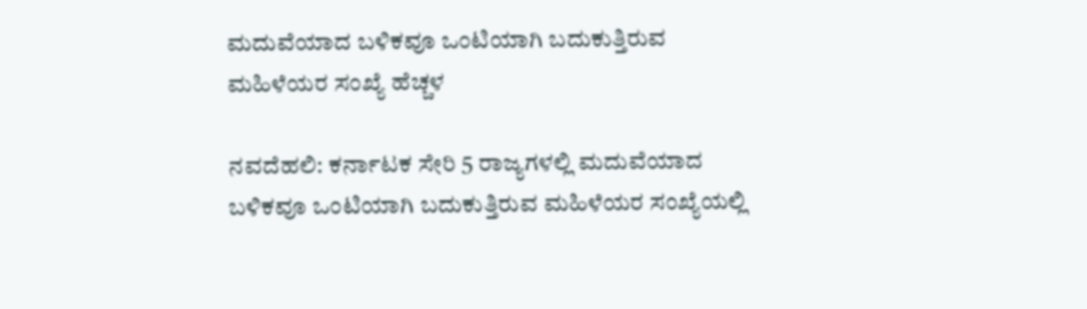ಮದುವೆಯಾದ ಬಳಿಕವೂ ಒಂಟಿಯಾಗಿ ಬದುಕುತ್ತಿರುವ ಮಹಿಳೆಯರ ಸಂಖ್ಯೆ ಹೆಚ್ಚಳ

ನವದೆಹಲಿ: ಕರ್ನಾಟಕ ಸೇರಿ 5 ರಾಜ್ಯಗಳಲ್ಲಿ ಮದುವೆಯಾದ ಬಳಿಕವೂ ಒಂಟಿಯಾಗಿ ಬದುಕುತ್ತಿರುವ ಮಹಿಳೆಯರ ಸಂಖ್ಯೆಯಲ್ಲಿ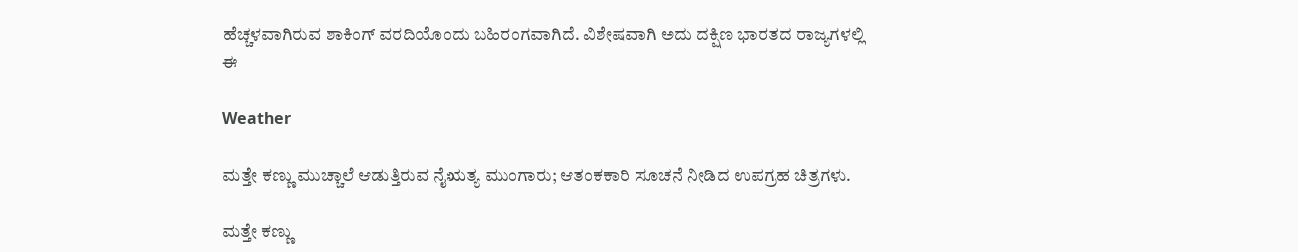ಹೆಚ್ಚಳವಾಗಿರುವ ಶಾಕಿಂಗ್ ವರದಿಯೊಂದು ಬಹಿರಂಗವಾಗಿದೆ. ವಿಶೇಷವಾಗಿ ಅದು ದಕ್ಷಿಣ ಭಾರತದ ರಾಜ್ಯಗಳಲ್ಲಿ ಈ

Weather

ಮತ್ತೇ ಕಣ್ಣು ಮುಚ್ಚಾಲೆ ಆಡುತ್ತಿರುವ ನೈಋತ್ಯ ಮುಂಗಾರು; ಆತಂಕಕಾರಿ ಸೂಚನೆ ನೀಡಿದ ಉಪಗ್ರಹ ಚಿತ್ರಗಳು.

ಮತ್ತೇ ಕಣ್ಣು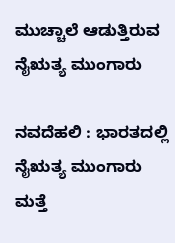ಮುಚ್ಚಾಲೆ ಆಡುತ್ತಿರುವ ನೈಋತ್ಯ ಮುಂಗಾರು

ನವದೆಹಲಿ : ಭಾರತದಲ್ಲಿ ನೈಋತ್ಯ ಮುಂಗಾರು ಮತ್ತೆ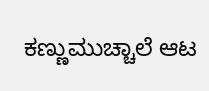ಕಣ್ಣುಮುಚ್ಚಾಲೆ ಆಟ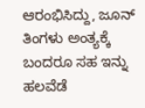ಆರಂಭಿಸಿದ್ದು, ಜೂನ್ ತಿಂಗಳು ಅಂತ್ಯಕ್ಕೆ ಬಂದರೂ ಸಹ ಇನ್ನು ಹಲವೆಡೆ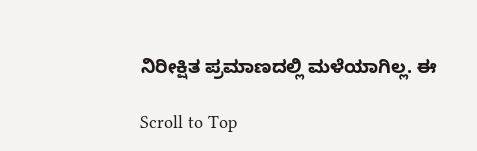ನಿರೀಕ್ಷಿತ ಪ್ರಮಾಣದಲ್ಲಿ ಮಳೆಯಾಗಿಲ್ಲ. ಈ

Scroll to Top